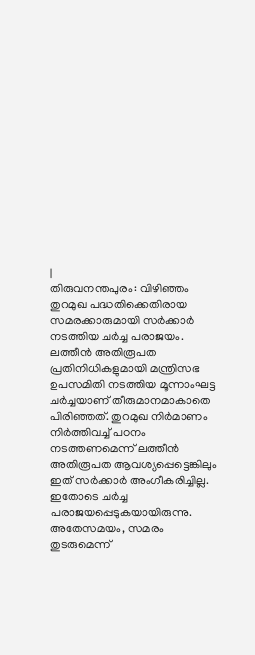|
തിരുവനന്തപുരം: വിഴിഞ്ഞം തുറമുഖ പദ്ധതിക്കെതിരായ സമരക്കാരുമായി സർക്കാർ നടത്തിയ ചർച്ച പരാജയം. ലത്തീൻ അതിരൂപത പ്രതിനിധികളുമായി മന്ത്രിസഭ ഉപസമിതി നടത്തിയ മൂന്നാംഘട്ട ചർച്ചയാണ് തീരുമാനമാകാതെ പിരിഞ്ഞത്. തുറമുഖ നിർമാണം നിർത്തിവച്ച് പഠനം നടത്തണമെന്ന് ലത്തീൻ അതിരൂപത ആവശ്യപ്പെട്ടെങ്കിലും ഇത് സർക്കാർ അംഗീകരിച്ചില്ല. ഇതോടെ ചർച്ച പരാജയപ്പെടുകയായിരുന്നു.
അതേസമയം, സമരം തുടരുമെന്ന്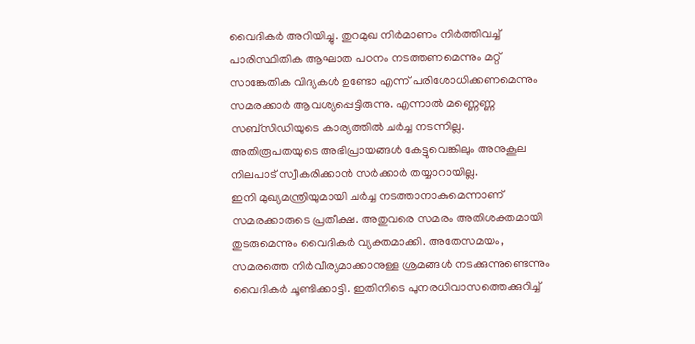വൈദികർ അറിയിച്ചു. തുറമുഖ നിർമാണം നിർത്തിവച്ച് പാരിസ്ഥിതിക ആഘാത പഠനം നടത്തണമെന്നും മറ്റ് സാങ്കേതിക വിദ്യകൾ ഉണ്ടോ എന്ന് പരിശോധിക്കണമെന്നും സമരക്കാർ ആവശ്യപ്പെട്ടിരുന്നു. എന്നാൽ മണ്ണെണ്ണ സബ്സിഡിയുടെ കാര്യത്തിൽ ചർച്ച നടന്നില്ല. അതിരൂപതയുടെ അഭിപ്രായങ്ങൾ കേട്ടുവെങ്കിലും അനുകൂല നിലപാട് സ്വീകരിക്കാൻ സർക്കാർ തയ്യാറായില്ല.
ഇനി മുഖ്യമന്ത്രിയുമായി ചർച്ച നടത്താനാകുമെന്നാണ് സമരക്കാരുടെ പ്രതീക്ഷ. അതുവരെ സമരം അതിശക്തമായി തുടരുമെന്നും വൈദികർ വ്യക്തമാക്കി. അതേസമയം, സമരത്തെ നിർവീര്യമാക്കാനുള്ള ശ്രമങ്ങൾ നടക്കുന്നുണ്ടെന്നും വൈദികർ ചൂണ്ടിക്കാട്ടി. ഇതിനിടെ പുനരധിവാസത്തെക്കുറിച്ച്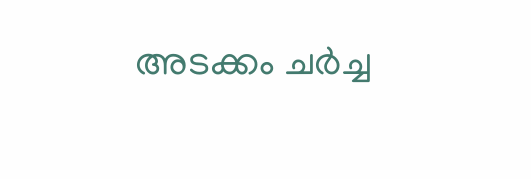അടക്കം ചർച്ച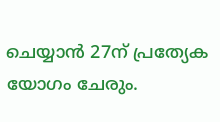ചെയ്യാൻ 27ന് പ്രത്യേക യോഗം ചേരും.